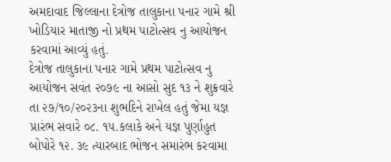અમદાવાદ જિલ્લાના દેત્રોજ તાલુકાના પનાર ગામે શ્રી ખોડિયાર માતાજી નો પ્રથમ પાટોત્સવ નુ આયોજન કરવામાં આવ્યું હતું.
દેત્રોજ તાલુકાના પનાર ગામે પ્રથમ પાટોત્સવ નુ આયોજન સવંત ૨૦૭૯ ના આસો સુદ ૧૩ ને શુક્રવારે તા ૨૭/૧૦/૨૦૨૩ના શુભદિને રાખેલ હતું જેમા યજ્ઞ પ્રારંભ સવારે ૦૮. ૧૫.કલાકે અને યજ્ઞ પુર્ણાહુત બોપોરે ૧૨. ૩૯ ત્યારબાદ ભોજન સમારંભ કરવામા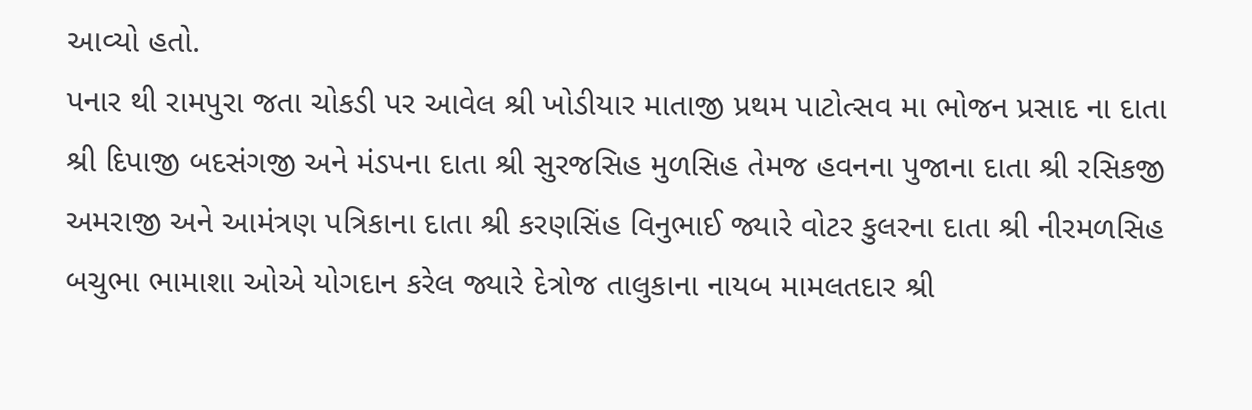આવ્યો હતો.
પનાર થી રામપુરા જતા ચોકડી પર આવેલ શ્રી ખોડીયાર માતાજી પ્રથમ પાટોત્સવ મા ભોજન પ્રસાદ ના દાતા શ્રી દિપાજી બદસંગજી અને મંડપના દાતા શ્રી સુરજસિહ મુળસિહ તેમજ હવનના પુજાના દાતા શ્રી રસિકજી અમરાજી અને આમંત્રણ પત્રિકાના દાતા શ્રી કરણસિંહ વિનુભાઈ જ્યારે વોટર કુલરના દાતા શ્રી નીરમળસિહ બચુભા ભામાશા ઓએ યોગદાન કરેલ જ્યારે દેત્રોજ તાલુકાના નાયબ મામલતદાર શ્રી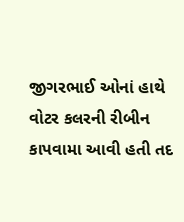જીગરભાઈ ઓનાં હાથે વોટર કલરની રીબીન કાપવામા આવી હતી તદ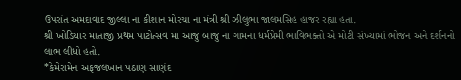ઉપરાંત અમદાવાદ જીલ્લા ના કીશાન મોરચા ના મંત્રી શ્રી ઝીલુભા જાલમસિહ હાજર રહ્યા હતા.
શ્રી ખોડિયાર માતાજી પ્રથમ પાટોત્સવ મા આજુ બાજુ ના ગામના ધર્મપ્રેમી ભાવિભક્તો એ મોટી સંખ્યામાં ભોજન અને દર્શનનો લાભ લીધો હતો.
*કેમેરામેન અફજલખાન પઠાણ સાણંદ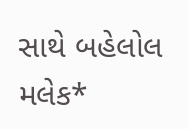સાથે બહેલોલ મલેક*